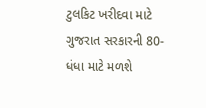ટુલકિટ ખરીદવા માટે ગુજરાત સરકારની 80-ધંધા માટે મળશે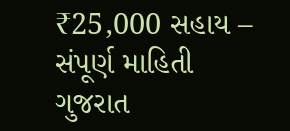₹25,000 સહાય – સંપૂર્ણ માહિતી
ગુજરાત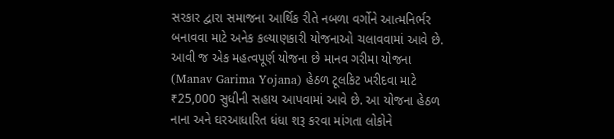સરકાર દ્વારા સમાજના આર્થિક રીતે નબળા વર્ગોને આત્મનિર્ભર બનાવવા માટે અનેક કલ્યાણકારી યોજનાઓ ચલાવવામાં આવે છે. આવી જ એક મહત્વપૂર્ણ યોજના છે માનવ ગરીમા યોજના (Manav Garima Yojana) હેઠળ ટૂલકિટ ખરીદવા માટે ₹25,000 સુધીની સહાય આપવામાં આવે છે. આ યોજના હેઠળ નાના અને ઘરઆધારિત ધંધા શરૂ કરવા માંગતા લોકોને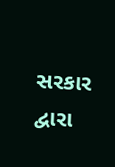સરકાર દ્વારા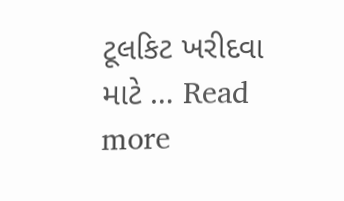ટૂલકિટ ખરીદવા માટે … Read more